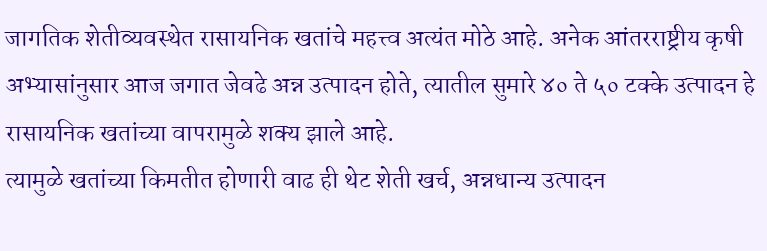जागतिक शेतीव्यवस्थेत रासायनिक खतांचे महत्त्व अत्यंत मोठे आहे. अनेक आंतरराष्ट्रीय कृषी अभ्यासांनुसार आज जगात जेवढे अन्न उत्पादन होते, त्यातील सुमारे ४० ते ५० टक्के उत्पादन हे रासायनिक खतांच्या वापरामुळे शक्य झाले आहे.
त्यामुळे खतांच्या किमतीत होणारी वाढ ही थेट शेती खर्च, अन्नधान्य उत्पादन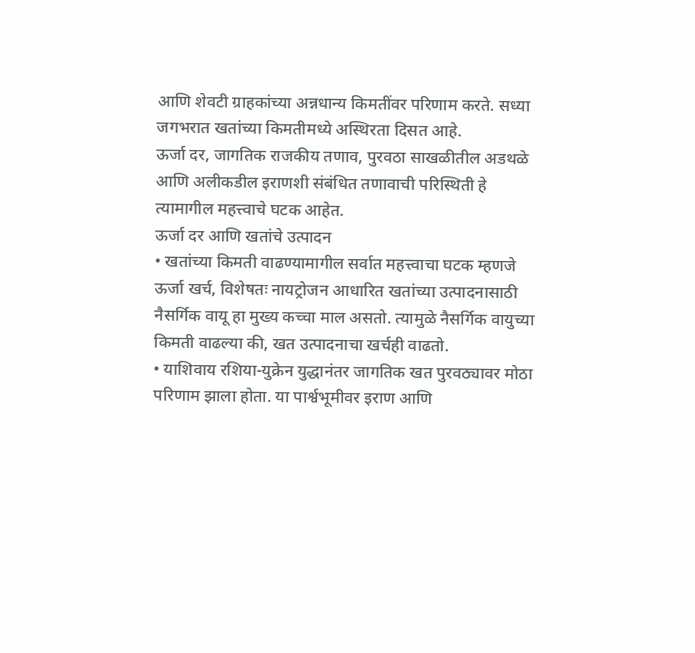आणि शेवटी ग्राहकांच्या अन्नधान्य किमतींवर परिणाम करते. सध्या जगभरात खतांच्या किमतीमध्ये अस्थिरता दिसत आहे.
ऊर्जा दर, जागतिक राजकीय तणाव, पुरवठा साखळीतील अडथळे आणि अलीकडील इराणशी संबंधित तणावाची परिस्थिती हे त्यामागील महत्त्वाचे घटक आहेत.
ऊर्जा दर आणि खतांचे उत्पादन
• खतांच्या किमती वाढण्यामागील सर्वात महत्त्वाचा घटक म्हणजे ऊर्जा खर्च, विशेषतः नायट्रोजन आधारित खतांच्या उत्पादनासाठी नैसर्गिक वायू हा मुख्य कच्चा माल असतो. त्यामुळे नैसर्गिक वायुच्या किमती वाढल्या की, खत उत्पादनाचा खर्चही वाढतो.
• याशिवाय रशिया-युक्रेन युद्धानंतर जागतिक खत पुरवठ्यावर मोठा परिणाम झाला होता. या पार्श्वभूमीवर इराण आणि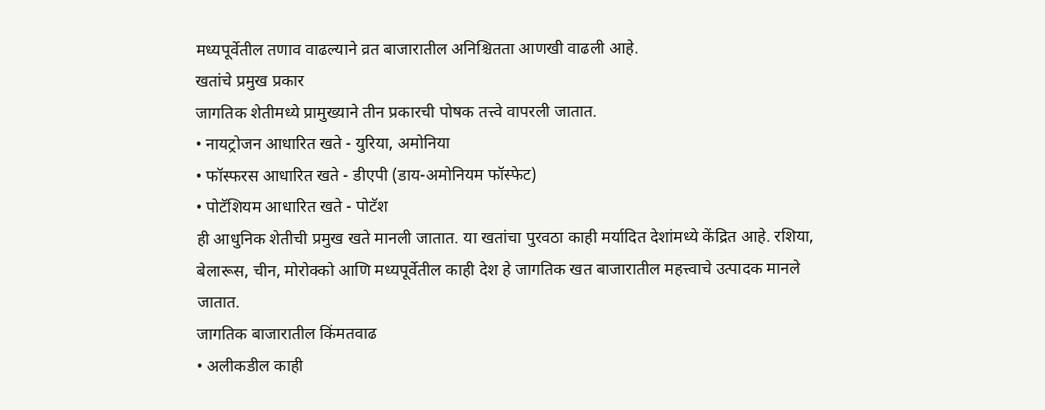मध्यपूर्वेतील तणाव वाढल्याने व्रत बाजारातील अनिश्चितता आणखी वाढली आहे.
खतांचे प्रमुख प्रकार
जागतिक शेतीमध्ये प्रामुख्याने तीन प्रकारची पोषक तत्त्वे वापरली जातात.
• नायट्रोजन आधारित खते - युरिया, अमोनिया
• फॉस्फरस आधारित खते - डीएपी (डाय-अमोनियम फॉस्फेट)
• पोटॅशियम आधारित खते - पोटॅश
ही आधुनिक शेतीची प्रमुख खते मानली जातात. या खतांचा पुरवठा काही मर्यादित देशांमध्ये केंद्रित आहे. रशिया, बेलारूस, चीन, मोरोक्को आणि मध्यपूर्वेतील काही देश हे जागतिक खत बाजारातील महत्त्वाचे उत्पादक मानले जातात.
जागतिक बाजारातील किंमतवाढ
• अलीकडील काही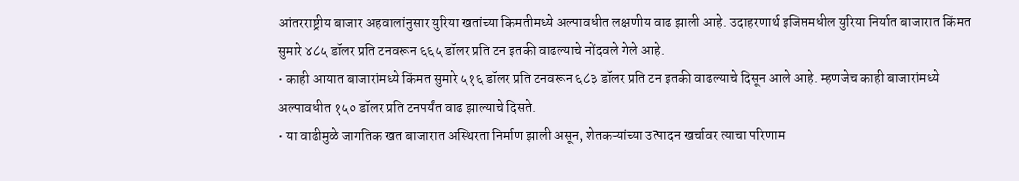आंतरराष्ट्रीय बाजार अहवालांनुसार युरिया खतांच्या किमतीमध्ये अल्पावधीत लक्षणीय वाढ झाली आहे. उदाहरणार्थ इजिप्तमधील युरिया निर्यात बाजारात किंमत सुमारे ४८५ डॉलर प्रति टनवरून ६६५ डॉलर प्रति टन इतकी वाढल्याचे नोंदवले गेले आहे.
• काही आयात बाजारांमध्ये किंमत सुमारे ५१६ डॉलर प्रति टनवरून ६८३ डॉलर प्रति टन इतकी वाढल्याचे दिसून आले आहे. म्हणजेच काही बाजारांमध्ये अल्पावधीत १५० डॉलर प्रति टनपर्यंत वाढ झाल्याचे दिसते.
• या वाढीमुळे जागतिक खत बाजारात अस्थिरता निर्माण झाली असून, शेतकऱ्यांच्या उत्पादन खर्चावर त्याचा परिणाम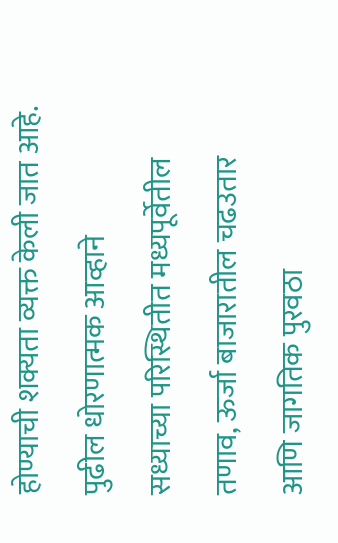होण्याची शक्यता व्यक्त केली जात आहे.
पुढील धोरणात्मक आव्हाने
सध्याच्या परिस्थितीत मध्यपूर्वेतील तणाव, ऊर्जा बाजारातील चढउतार आणि जागतिक पुरवठा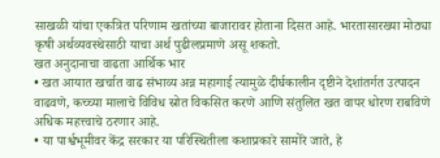साखळी यांचा एकत्रित परिणाम खतांच्या बाजारावर होताना दिसत आहे. भारतासारख्या मोठ्या कृषी अर्थव्यवस्थेसाठी याचा अर्थ पुढीलप्रमाणे असू शकतो.
खत अनुदानाचा वाढता आर्थिक भार
• खत आयात खर्चात वाढ संभाव्य अन्न महागाई त्यामुळे दीर्घकालीन दृष्टीने देशांतर्गत उत्पादन वाढवणे, कच्च्या मालाचे विविध स्रोत विकसित करणे आणि संतुलित खत वापर धोरण राबविणे अधिक महत्त्वाचे ठरणार आहे.
• या पार्श्वभूमीवर केंद्र सरकार या परिस्थितीला कशाप्रकारे सामोरे जाते, हे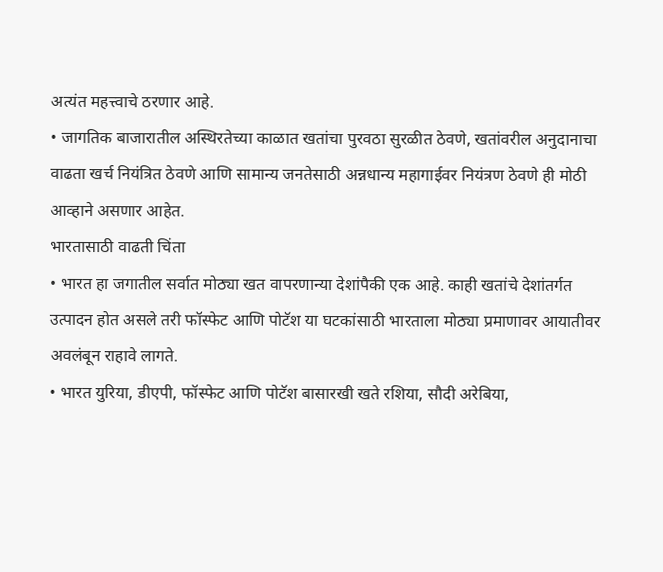अत्यंत महत्त्वाचे ठरणार आहे.
• जागतिक बाजारातील अस्थिरतेच्या काळात खतांचा पुरवठा सुरळीत ठेवणे, खतांवरील अनुदानाचा वाढता खर्च नियंत्रित ठेवणे आणि सामान्य जनतेसाठी अन्नधान्य महागाईवर नियंत्रण ठेवणे ही मोठी आव्हाने असणार आहेत.
भारतासाठी वाढती चिंता
• भारत हा जगातील सर्वात मोठ्या खत वापरणान्या देशांपैकी एक आहे. काही खतांचे देशांतर्गत उत्पादन होत असले तरी फॉस्फेट आणि पोटॅश या घटकांसाठी भारताला मोठ्या प्रमाणावर आयातीवर अवलंबून राहावे लागते.
• भारत युरिया, डीएपी, फॉस्फेट आणि पोटॅश बासारखी खते रशिया, सौदी अरेबिया,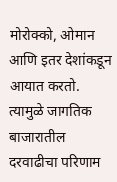मोरोक्को, ओमान आणि इतर देशांकडून आयात करतो. त्यामुळे जागतिक बाजारातील दरवाढीचा परिणाम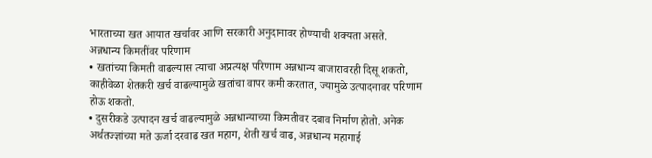भारताच्या खत आयात खर्चावर आणि सरकारी अनुदानावर होण्याची शक्यता असते.
अन्नधान्य किमतींवर परिणाम
• खतांच्या किमती वाढल्यास त्याचा अप्रत्यक्ष परिणाम अन्नधान्य बाजारावरही दिसू शकतो, काहीवेळा शेतकरी खर्च वाढल्यामुळे खतांचा वापर कमी करतात, ज्यामुळे उत्पादनावर परिणाम होऊ शकतो.
• दुसरीकडे उत्पादन खर्च वाढल्यामुळे अन्नधान्याच्या किमतीवर दबाव निर्माण होतो. अनेक अर्थतज्ज्ञांच्या मते ऊर्जा दरवाढ खत महाग, शेती खर्च वाढ, अन्नधान्य महागाई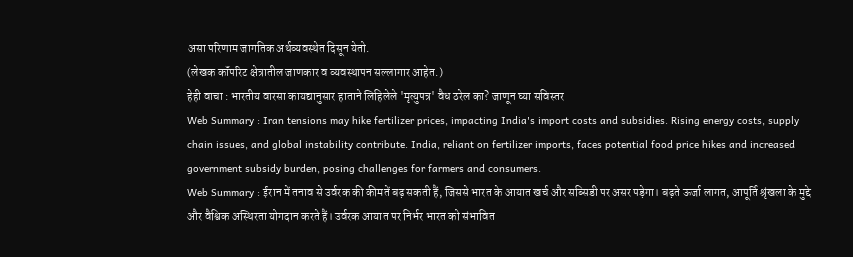असा परिणाम जागतिक अर्थव्यवस्थेत दिसून येतो.
(लेखक कॉंपरिट क्षेत्रातील जाणकार व व्यवस्थापन सल्लागार आहेत.)
हेही वाचा : भारतीय वारसा कायद्यानुसार हाताने लिहिलेले 'मृत्युपत्र' वैध ठरेल का? जाणून घ्या सविस्तर
Web Summary : Iran tensions may hike fertilizer prices, impacting India's import costs and subsidies. Rising energy costs, supply chain issues, and global instability contribute. India, reliant on fertilizer imports, faces potential food price hikes and increased government subsidy burden, posing challenges for farmers and consumers.
Web Summary : ईरान में तनाव से उर्वरक की कीमतें बढ़ सकती हैं, जिससे भारत के आयात खर्च और सब्सिडी पर असर पड़ेगा। बढ़ते ऊर्जा लागत, आपूर्ति श्रृंखला के मुद्दे और वैश्विक अस्थिरता योगदान करते हैं। उर्वरक आयात पर निर्भर भारत को संभावित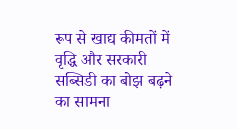रूप से खाद्य कीमतों में वृद्धि और सरकारी सब्सिडी का बोझ बढ़ने का सामना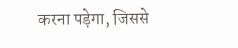करना पड़ेगा, जिससे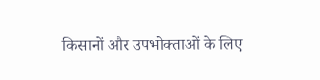किसानों और उपभोक्ताओं के लिए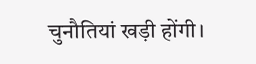चुनौतियां खड़ी होंगी।